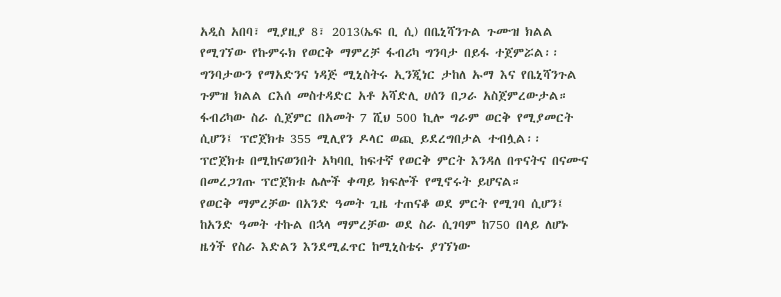አዲስ አበባ፣ ሚያዚያ 8፣ 2013(ኤፍ ቢ ሲ) በቤኒሻንጉል ጉሙዝ ክልል የሚገኘው የኩምሩክ የወርቅ ማምረቻ ፋብሪካ ግንባታ በይፋ ተጀምሯል፡፡
ግንባታውን የማአድንና ነዳጅ ሚኒስትሩ ኢንጂነር ታከለ ኡማ እና የቤኒሻንጉል ጉምዝ ክልል ርእሰ መስተዳድር አቶ አሻድሊ ሀሰን በጋራ አስጀምረውታል።
ፋብሪካው ስራ ሲጀምር በአመት 7 ሺህ 500 ኪሎ ግራም ወርቅ የሚያመርት ሲሆን፤ ፕሮጀክቱ 355 ሚሊየን ዶላር ወጪ ይደረግበታል ተብሏል፡፡
ፕሮጀክቱ በሚከናወንበት አካባቢ ከፍተኛ የወርቅ ምርት እንዳለ በጥናትና በናሙና በመረጋገጡ ፕሮጀክቱ ሌሎች ቀጣይ ክፍሎች የሚኖሩት ይሆናል።
የወርቅ ማምረቻው በአንድ ዓመት ጊዜ ተጠናቆ ወደ ምርት የሚገባ ሲሆን፤ ከአንድ ዓመት ተኩል በኋላ ማምረቻው ወደ ስራ ሲገባም ከ750 በላይ ለሆኑ ዜጎች የስራ እድልን እንደሚፈጥር ከሚኒስቴሩ ያገኘነው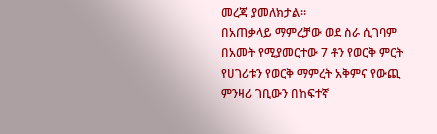መረጃ ያመለክታል።
በአጠቃላይ ማምረቻው ወደ ስራ ሲገባም በአመት የሚያመርተው 7 ቶን የወርቅ ምርት የሀገሪቱን የወርቅ ማምረት አቅምና የውጪ ምንዛሪ ገቢውን በከፍተኛ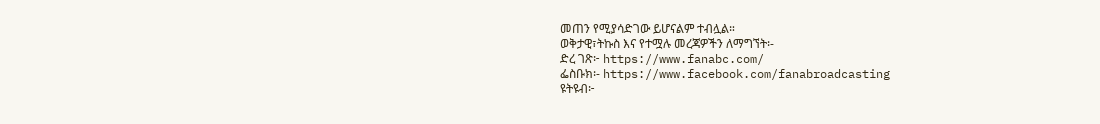መጠን የሚያሳድገው ይሆናልም ተብሏል።
ወቅታዊ፣ትኩስ እና የተሟሉ መረጃዎችን ለማግኘት፡-
ድረ ገጽ፦ https://www.fanabc.com/
ፌስቡክ፡- https://www.facebook.com/fanabroadcasting
ዩትዩብ፦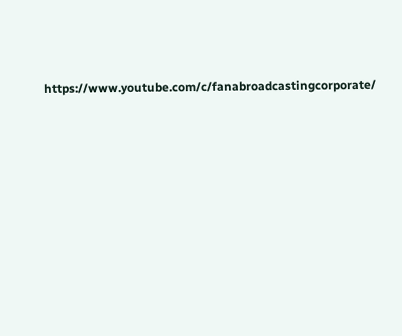https://www.youtube.com/c/fanabroadcastingcorporate/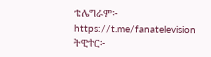ቴሌግራም፦ https://t.me/fanatelevision
ትዊተር፦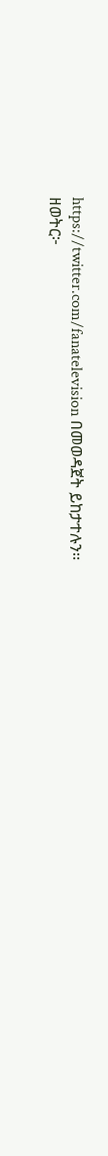https://twitter.com/fanatelevision በመወዳጀት ይከታተሉን፡፡
ዘወትር፦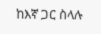ከእኛ ጋር ስላሉ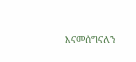እናመሰግናለን